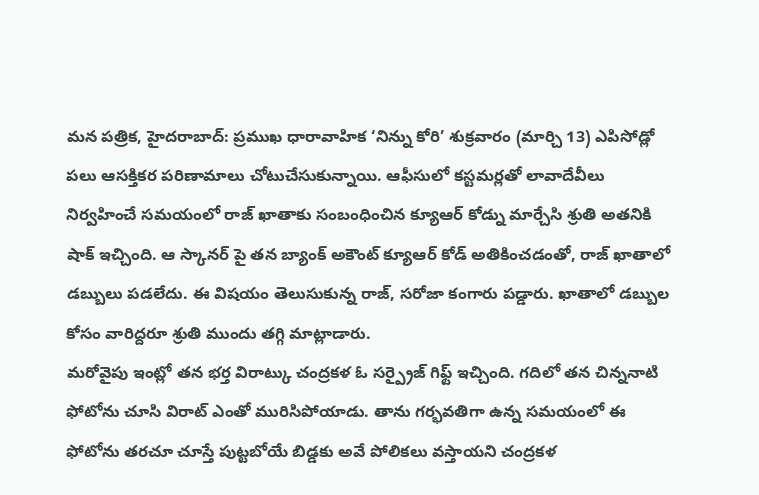మన పత్రిక, హైదరాబాద్: ప్రముఖ ధారావాహిక ‘నిన్ను కోరి’ శుక్రవారం (మార్చి 13) ఎపిసోడ్లో పలు ఆసక్తికర పరిణామాలు చోటుచేసుకున్నాయి. ఆఫీసులో కస్టమర్లతో లావాదేవీలు నిర్వహించే సమయంలో రాజ్ ఖాతాకు సంబంధించిన క్యూఆర్ కోడ్ను మార్చేసి శ్రుతి అతనికి షాక్ ఇచ్చింది. ఆ స్కానర్ పై తన బ్యాంక్ అకౌంట్ క్యూఆర్ కోడ్ అతికించడంతో, రాజ్ ఖాతాలో డబ్బులు పడలేదు. ఈ విషయం తెలుసుకున్న రాజ్, సరోజా కంగారు పడ్డారు. ఖాతాలో డబ్బుల కోసం వారిద్దరూ శ్రుతి ముందు తగ్గి మాట్లాడారు.
మరోవైపు ఇంట్లో తన భర్త విరాట్కు చంద్రకళ ఓ సర్ప్రైజ్ గిఫ్ట్ ఇచ్చింది. గదిలో తన చిన్ననాటి ఫోటోను చూసి విరాట్ ఎంతో మురిసిపోయాడు. తాను గర్భవతిగా ఉన్న సమయంలో ఈ ఫోటోను తరచూ చూస్తే పుట్టబోయే బిడ్డకు అవే పోలికలు వస్తాయని చంద్రకళ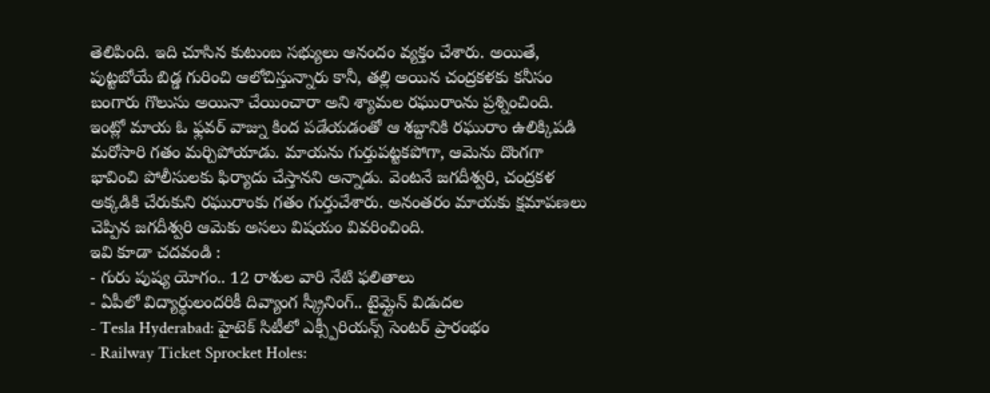తెలిపింది. ఇది చూసిన కుటుంబ సభ్యులు ఆనందం వ్యక్తం చేశారు. అయితే, పుట్టబోయే బిడ్డ గురించి ఆలోచిస్తున్నారు కానీ, తల్లి అయిన చంద్రకళకు కనీసం బంగారు గొలుసు అయినా చేయించారా అని శ్యామల రఘురాంను ప్రశ్నించింది.
ఇంట్లో మాయ ఓ ఫ్లవర్ వాజ్ను కింద పడేయడంతో ఆ శబ్దానికి రఘురాం ఉలిక్కిపడి మరోసారి గతం మర్చిపోయాడు. మాయను గుర్తుపట్టకపోగా, ఆమెను దొంగగా భావించి పోలీసులకు ఫిర్యాదు చేస్తానని అన్నాడు. వెంటనే జగదీశ్వరి, చంద్రకళ అక్కడికి చేరుకుని రఘురాంకు గతం గుర్తుచేశారు. అనంతరం మాయకు క్షమాపణలు చెప్పిన జగదీశ్వరి ఆమెకు అసలు విషయం వివరించింది.
ఇవి కూడా చదవండి :
- గురు పుష్య యోగం.. 12 రాశుల వారి నేటి ఫలితాలు
- ఏపీలో విద్యార్థులందరికీ దివ్యాంగ స్క్రీనింగ్.. టైమ్లైన్ విడుదల
- Tesla Hyderabad: హైటెక్ సిటీలో ఎక్స్పీరియన్స్ సెంటర్ ప్రారంభం
- Railway Ticket Sprocket Holes: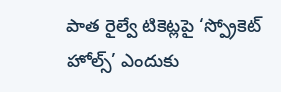పాత రైల్వే టికెట్లపై ‘స్ప్రోకెట్ హోల్స్’ ఎందుకు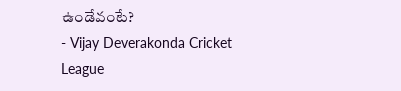ఉండేవంటే?
- Vijay Deverakonda Cricket League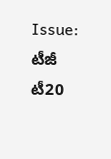Issue: టీజీ టీ20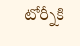టోర్నీకి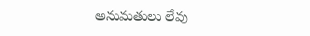అనుమతులు లేవు